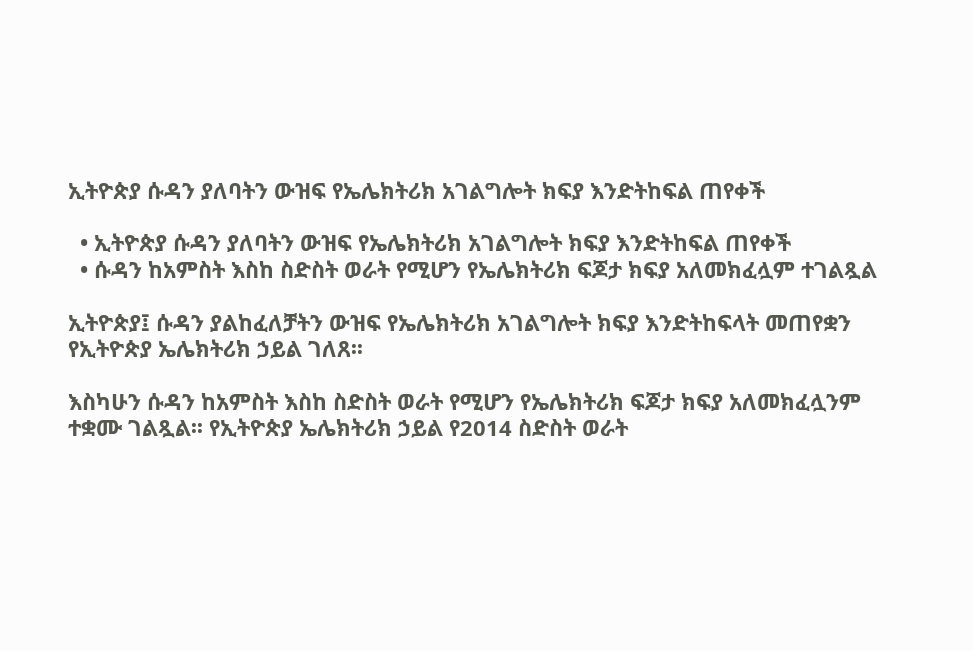ኢትዮጵያ ሱዳን ያለባትን ውዝፍ የኤሌክትሪክ አገልግሎት ክፍያ እንድትከፍል ጠየቀች

  • ኢትዮጵያ ሱዳን ያለባትን ውዝፍ የኤሌክትሪክ አገልግሎት ክፍያ እንድትከፍል ጠየቀች
  • ሱዳን ከአምስት እስከ ስድስት ወራት የሚሆን የኤሌክትሪክ ፍጆታ ክፍያ አለመክፈሏም ተገልጿል

ኢትዮጵያ፤ ሱዳን ያልከፈለቻትን ውዝፍ የኤሌክትሪክ አገልግሎት ክፍያ እንድትከፍላት መጠየቋን የኢትዮጵያ ኤሌክትሪክ ኃይል ገለጸ፡፡

እስካሁን ሱዳን ከአምስት እስከ ስድስት ወራት የሚሆን የኤሌክትሪክ ፍጆታ ክፍያ አለመክፈሏንም ተቋሙ ገልጿል፡፡ የኢትዮጵያ ኤሌክትሪክ ኃይል የ2014 ስድስት ወራት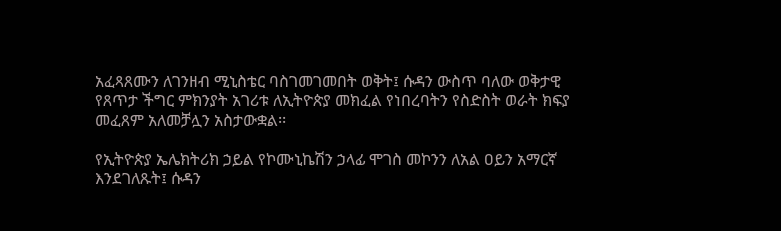አፈጻጸሙን ለገንዘብ ሚኒስቴር ባስገመገመበት ወቅት፤ ሱዳን ውስጥ ባለው ወቅታዊ የጸጥታ ችግር ምክንያት አገሪቱ ለኢትዮጵያ መክፈል የነበረባትን የስድስት ወራት ክፍያ መፈጸም አለመቻሏን አስታውቋል፡፡

የኢትዮጵያ ኤሌክትሪክ ኃይል የኮሙኒኬሽን ኃላፊ ሞገስ መኮንን ለአል ዐይን አማርኛ እንደገለጹት፤ ሱዳን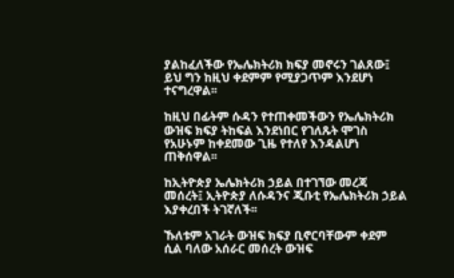ያልከፈለችው የኤሌክትሪክ ክፍያ መኖሩን ገልጸው፤ ይህ ግን ከዚህ ቀደምም የሚያጋጥም እንደሆነ ተናግረዋል፡፡

ከዚህ በፊትም ሱዳን የተጠቀመችውን የኤሌክትሪክ ውዝፍ ክፍያ ትከፍል እንደነበር የገለጹት ሞገስ የአሁኑም ከቀደመው ጊዜ የተለየ እንዳልሆነ ጠቅሰዋል፡፡

ከኢትዮጵያ ኤሌክትሪክ ኃይል በተገኘው መረጃ መሰረት፤ ኢትዮጵያ ለሱዳንና ጂቡቲ የኤሌክትሪክ ኃይል እያቀረበች ትገኛለች፡፡

ኹለቱም አገራት ውዝፍ ክፍያ ቢኖርባቸውም ቀደም ሲል ባለው አሰራር መሰረት ውዝፍ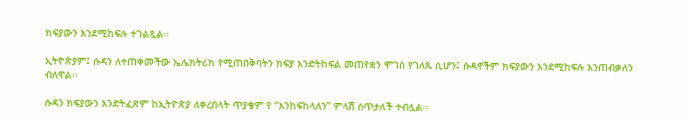ክፍያውን እንደሚከፍሉ ተገልጿል፡፡

ኢትዮጵያም፤ ሱዳን ለተጠቀመችው ኤሌክትሪክ የሚጠበቅባትን ክፍያ እንድትከፍል መጠየቋን ሞገስ የገለጹ ሲሆን፤ ሱዳኖችም ክፍያውን እንደሚከፍሉ እንጠብቃለን ብለዋል፡፡

ሱዳን ክፍያውን እንድትፈጽም ከኢትዮጵያ ለቀረበላት ጥያቄም የ “እንከፍከላለን” ምላሽ ሰጥታለች ተብሏል፡፡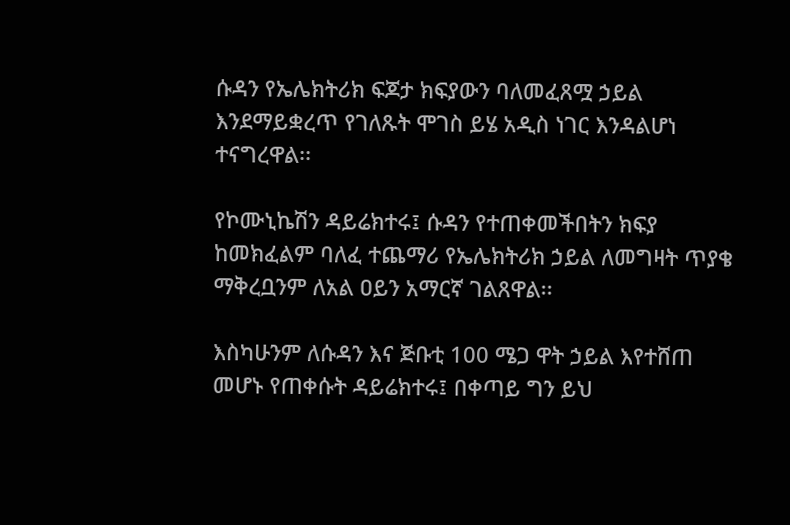ሱዳን የኤሌክትሪክ ፍጆታ ክፍያውን ባለመፈጸሟ ኃይል እንደማይቋረጥ የገለጹት ሞገስ ይሄ አዲስ ነገር እንዳልሆነ ተናግረዋል፡፡

የኮሙኒኬሽን ዳይሬክተሩ፤ ሱዳን የተጠቀመችበትን ክፍያ ከመክፈልም ባለፈ ተጨማሪ የኤሌክትሪክ ኃይል ለመግዛት ጥያቄ ማቅረቧንም ለአል ዐይን አማርኛ ገልጸዋል፡፡

እስካሁንም ለሱዳን እና ጅቡቲ 100 ሜጋ ዋት ኃይል እየተሸጠ መሆኑ የጠቀሱት ዳይሬክተሩ፤ በቀጣይ ግን ይህ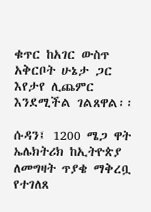ቁጥር ከአገር ውስጥ አቅርቦት ሁኔታ ጋር እየታየ ሊጨምር እንደሚችል ገልጸዋል፡፡

ሱዳን፤ 1200 ሜጋ ዋት ኤሌክትሪክ ከኢትዮጵያ ለመግዛት ጥያቄ ማቅረቧ የተገለጸ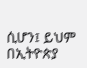ሲሆን፤ ይህም በኢትዮጵያ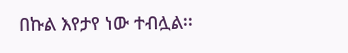በኩል እየታየ ነው ተብሏል፡፡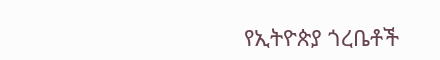የኢትዮጵያ ጎረቤቶች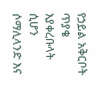የኃይል አቅርቦት ጥያቄ እያቀረቡላት ሲሆን ሶማሊላንድ እና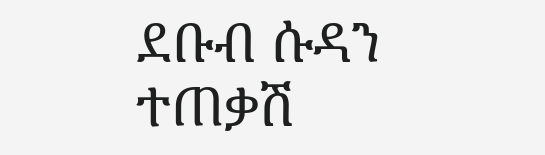ደቡብ ሱዳን ተጠቃሽ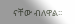ናቸው ብለዋል፡፡